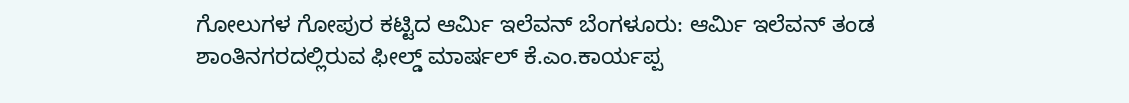ಗೋಲುಗಳ ಗೋಪುರ ಕಟ್ಟಿದ ಆರ್ಮಿ ಇಲೆವನ್‌ ಬೆಂಗಳೂರು: ಆರ್ಮಿ ಇಲೆವನ್‌ ತಂಡ ಶಾಂತಿನಗರದಲ್ಲಿರುವ ಫೀಲ್ಡ್‌ ಮಾರ್ಷಲ್‌ ಕೆ.ಎಂ.ಕಾರ್ಯಪ್ಪ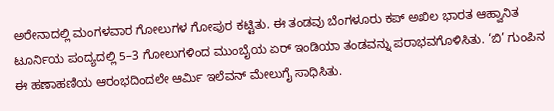ಅರೇನಾದಲ್ಲಿ ಮಂಗಳವಾರ ಗೋಲುಗಳ ಗೋಪುರ ಕಟ್ಟಿತು. ಈ ತಂಡವು ಬೆಂಗಳೂರು ಕಪ್‌ ಅಖಿಲ ಭಾರತ ಆಹ್ವಾನಿತ ಟೂರ್ನಿಯ ಪಂದ್ಯದಲ್ಲಿ 5–3 ಗೋಲುಗಳಿಂದ ಮುಂಬೈಯ ಏರ್‌ ಇಂಡಿಯಾ ತಂಡವನ್ನು ಪರಾಭವಗೊಳಿಸಿತು. ‘ಬಿ’ ಗುಂಪಿನ ಈ ಹಣಾಹಣಿಯ ಆರಂಭದಿಂದಲೇ ಆರ್ಮಿ ಇಲೆವನ್‌ ಮೇಲುಗೈ ಸಾಧಿಸಿತು.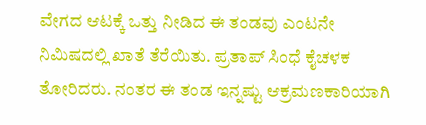ವೇಗದ ಆಟಕ್ಕೆ ಒತ್ತು ನೀಡಿದ ಈ ತಂಡವು ಎಂಟನೇ ನಿಮಿಷದಲ್ಲಿ ಖಾತೆ ತೆರೆಯಿತು. ಪ್ರತಾಪ್‌ ಸಿಂಧೆ ಕೈಚಳಕ ತೋರಿದರು. ನಂತರ ಈ ತಂಡ ಇನ್ನಷ್ಟು ಆಕ್ರಮಣಕಾರಿಯಾಗಿ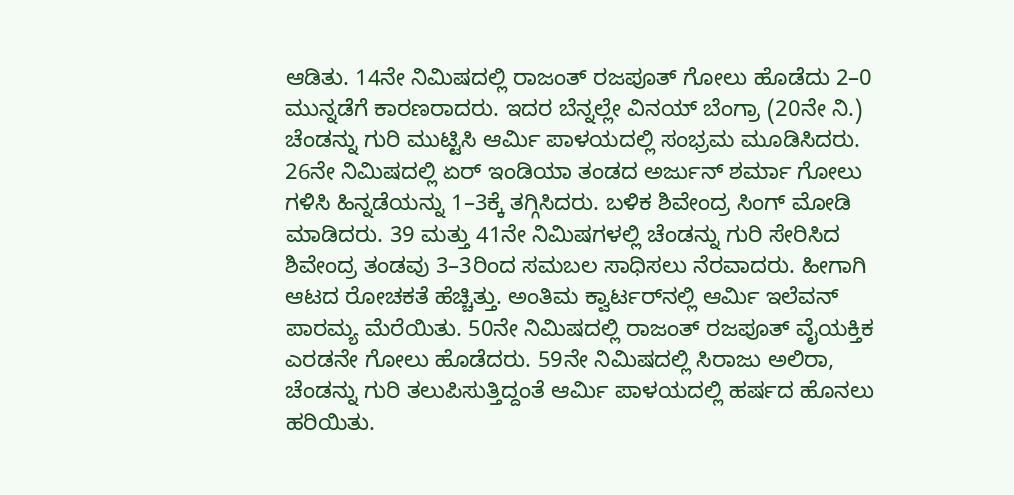ಆಡಿತು. 14ನೇ ನಿಮಿಷದಲ್ಲಿ ರಾಜಂತ್‌ ರಜಪೂತ್‌ ಗೋಲು ಹೊಡೆದು 2–0 ಮುನ್ನಡೆಗೆ ಕಾರಣರಾದರು. ಇದರ ಬೆನ್ನಲ್ಲೇ ವಿನಯ್‌ ಬೆಂಗ್ರಾ (20ನೇ ನಿ.) ಚೆಂಡನ್ನು ಗುರಿ ಮುಟ್ಟಿಸಿ ಆರ್ಮಿ ಪಾಳಯದಲ್ಲಿ ಸಂಭ್ರಮ ಮೂಡಿಸಿದರು. 26ನೇ ನಿಮಿಷದಲ್ಲಿ ಏರ್‌ ಇಂಡಿಯಾ ತಂಡದ ಅರ್ಜುನ್‌ ಶರ್ಮಾ ಗೋಲು ಗಳಿಸಿ ಹಿನ್ನಡೆಯನ್ನು 1–3ಕ್ಕೆ ತಗ್ಗಿಸಿದರು. ಬಳಿಕ ಶಿವೇಂದ್ರ ಸಿಂಗ್‌ ಮೋಡಿ ಮಾಡಿದರು. 39 ಮತ್ತು 41ನೇ ನಿಮಿಷಗಳಲ್ಲಿ ಚೆಂಡನ್ನು ಗುರಿ ಸೇರಿಸಿದ ಶಿವೇಂದ್ರ ತಂಡವು 3–3ರಿಂದ ಸಮಬಲ ಸಾಧಿಸಲು ನೆರವಾದರು. ಹೀಗಾಗಿ ಆಟದ ರೋಚಕತೆ ಹೆಚ್ಚಿತ್ತು. ಅಂತಿಮ ಕ್ವಾರ್ಟರ್‌ನಲ್ಲಿ ಆರ್ಮಿ ಇಲೆವನ್‌ ಪಾರಮ್ಯ ಮೆರೆಯಿತು. 50ನೇ ನಿಮಿಷದಲ್ಲಿ ರಾಜಂತ್‌ ರಜಪೂತ್‌ ವೈಯಕ್ತಿಕ ಎರಡನೇ ಗೋಲು ಹೊಡೆದರು. 59ನೇ ನಿಮಿಷದಲ್ಲಿ ಸಿರಾಜು ಅಲಿರಾ, ಚೆಂಡನ್ನು ಗುರಿ ತಲುಪಿಸುತ್ತಿದ್ದಂತೆ ಆರ್ಮಿ ಪಾಳಯದಲ್ಲಿ ಹರ್ಷದ ಹೊನಲು ಹರಿಯಿತು.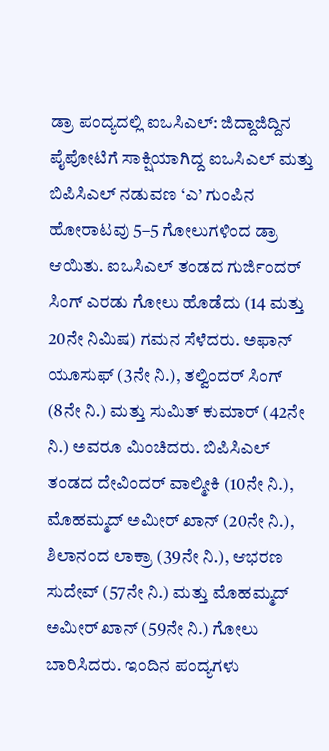ಡ್ರಾ ಪಂದ್ಯದಲ್ಲಿ ಐಒಸಿಎಲ್‌: ಜಿದ್ದಾಜಿದ್ದಿನ ಪೈಪೋಟಿಗೆ ಸಾಕ್ಷಿಯಾಗಿದ್ದ ಐಒಸಿಎಲ್‌ ಮತ್ತು ಬಿಪಿಸಿಎಲ್‌ ನಡುವಣ ‘ಎ’ ಗುಂಪಿನ ಹೋರಾಟವು 5–5 ಗೋಲುಗಳಿಂದ ಡ್ರಾ ಆಯಿತು. ಐಒಸಿಎಲ್‌ ತಂಡದ ಗುರ್ಜಿಂದರ್‌ ಸಿಂಗ್‌ ಎರಡು ಗೋಲು ಹೊಡೆದು (14 ಮತ್ತು 20ನೇ ನಿಮಿಷ) ಗಮನ ಸೆಳೆದರು. ಅಫಾನ್ ಯೂಸುಫ್‌ (3ನೇ ನಿ.), ತಲ್ವಿಂದರ್‌ ಸಿಂಗ್‌ (8ನೇ ನಿ.) ಮತ್ತು ಸುಮಿತ್‌ ಕುಮಾರ್‌ (42ನೇ ನಿ.) ಅವರೂ ಮಿಂಚಿದರು. ಬಿಪಿಸಿಎಲ್‌ ತಂಡದ ದೇವಿಂದರ್ ವಾಲ್ಮೀಕಿ (10ನೇ ನಿ.), ಮೊಹಮ್ಮದ್‌ ಅಮೀರ್‌ ಖಾನ್‌ (20ನೇ ನಿ.), ಶಿಲಾನಂದ ಲಾಕ್ರಾ (39ನೇ ನಿ.), ಆಭರಣ ಸುದೇವ್‌ (57ನೇ ನಿ.) ಮತ್ತು ಮೊಹಮ್ಮದ್‌ ಅಮೀರ್‌ ಖಾನ್‌ (59ನೇ ನಿ.) ಗೋಲು ಬಾರಿಸಿದರು. ಇಂದಿನ ಪಂದ್ಯಗಳು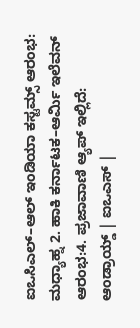ಐಒಸಿಎಲ್‌–ಆಲ್‌ ಇಂಡಿಯಾ ಕಸ್ಟಮ್ಸ್‌ ಆರಂಭ: ಮಧ್ಯಾಹ್ನ 2. ಹಾಕಿ ಕರ್ನಾಟಕ–ಆರ್ಮಿ ಇಲೆವನ್‌ ಆರಂಭ:4. ಪ್ರಜಾವಾಣಿ ಆ್ಯಪ್ ಇಲ್ಲಿದೆ: ಆಂಡ್ರಾಯ್ಡ್ | ಐಒಎಸ್ |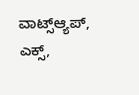ವಾಟ್ಸ್ಆ್ಯಪ್, ಎಕ್ಸ್,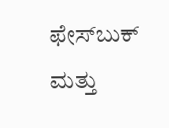ಫೇಸ್‌ಬುಕ್ ಮತ್ತು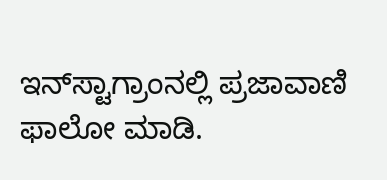ಇನ್‌ಸ್ಟಾಗ್ರಾಂನಲ್ಲಿ ಪ್ರಜಾವಾಣಿ ಫಾಲೋ ಮಾಡಿ.